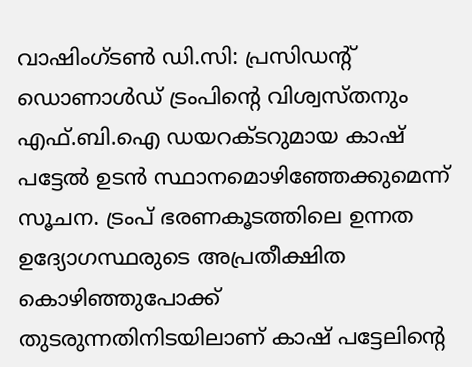വാഷിംഗ്ടൺ ഡി.സി: പ്രസിഡന്റ് ഡൊണാൾഡ് ട്രംപിന്റെ വിശ്വസ്തനും എഫ്.ബി.ഐ ഡയറക്ടറുമായ കാഷ് പട്ടേൽ ഉടൻ സ്ഥാനമൊഴിഞ്ഞേക്കുമെന്ന് സൂചന. ട്രംപ് ഭരണകൂടത്തിലെ ഉന്നത ഉദ്യോഗസ്ഥരുടെ അപ്രതീക്ഷിത കൊഴിഞ്ഞുപോക്ക് തുടരുന്നതിനിടയിലാണ് കാഷ് പട്ടേലിന്റെ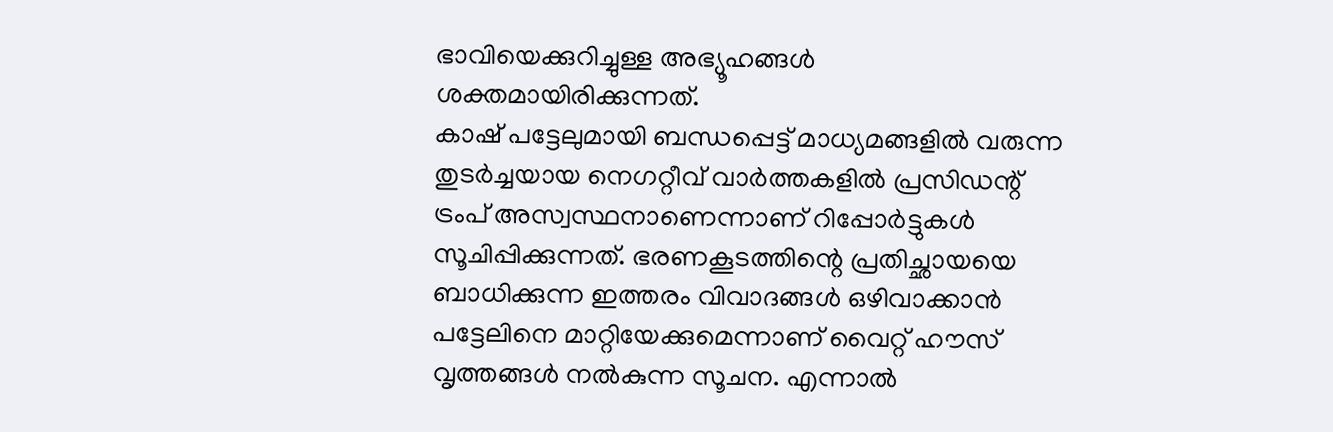ഭാവിയെക്കുറിച്ചുള്ള അഭ്യൂഹങ്ങൾ ശക്തമായിരിക്കുന്നത്.
കാഷ് പട്ടേലുമായി ബന്ധപ്പെട്ട് മാധ്യമങ്ങളിൽ വരുന്ന തുടർച്ചയായ നെഗറ്റീവ് വാർത്തകളിൽ പ്രസിഡന്റ് ട്രംപ് അസ്വസ്ഥനാണെന്നാണ് റിപ്പോർട്ടുകൾ സൂചിപ്പിക്കുന്നത്. ഭരണകൂടത്തിന്റെ പ്രതിച്ഛായയെ ബാധിക്കുന്ന ഇത്തരം വിവാദങ്ങൾ ഒഴിവാക്കാൻ പട്ടേലിനെ മാറ്റിയേക്കുമെന്നാണ് വൈറ്റ് ഹൗസ് വൃത്തങ്ങൾ നൽകുന്ന സൂചന. എന്നാൽ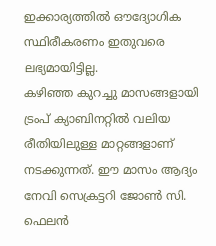ഇക്കാര്യത്തിൽ ഔദ്യോഗിക സ്ഥിരീകരണം ഇതുവരെ ലഭ്യമായിട്ടില്ല.
കഴിഞ്ഞ കുറച്ചു മാസങ്ങളായി ട്രംപ് ക്യാബിനറ്റിൽ വലിയ രീതിയിലുള്ള മാറ്റങ്ങളാണ് നടക്കുന്നത്. ഈ മാസം ആദ്യം നേവി സെക്രട്ടറി ജോൺ സി. ഫെലൻ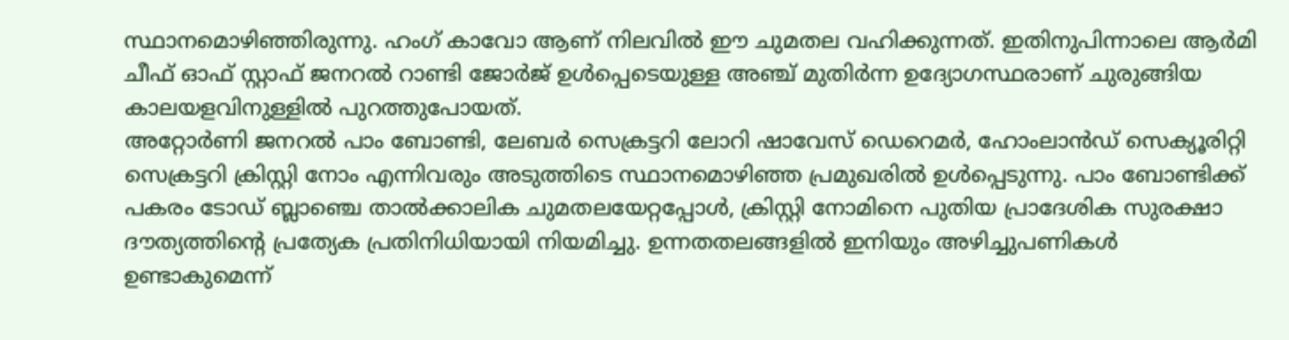സ്ഥാനമൊഴിഞ്ഞിരുന്നു. ഹംഗ് കാവോ ആണ് നിലവിൽ ഈ ചുമതല വഹിക്കുന്നത്. ഇതിനുപിന്നാലെ ആർമി ചീഫ് ഓഫ് സ്റ്റാഫ് ജനറൽ റാണ്ടി ജോർജ് ഉൾപ്പെടെയുള്ള അഞ്ച് മുതിർന്ന ഉദ്യോഗസ്ഥരാണ് ചുരുങ്ങിയ കാലയളവിനുള്ളിൽ പുറത്തുപോയത്.
അറ്റോർണി ജനറൽ പാം ബോണ്ടി, ലേബർ സെക്രട്ടറി ലോറി ഷാവേസ് ഡെറെമർ, ഹോംലാൻഡ് സെക്യൂരിറ്റി സെക്രട്ടറി ക്രിസ്റ്റി നോം എന്നിവരും അടുത്തിടെ സ്ഥാനമൊഴിഞ്ഞ പ്രമുഖരിൽ ഉൾപ്പെടുന്നു. പാം ബോണ്ടിക്ക് പകരം ടോഡ് ബ്ലാഞ്ചെ താൽക്കാലിക ചുമതലയേറ്റപ്പോൾ, ക്രിസ്റ്റി നോമിനെ പുതിയ പ്രാദേശിക സുരക്ഷാ ദൗത്യത്തിന്റെ പ്രത്യേക പ്രതിനിധിയായി നിയമിച്ചു. ഉന്നതതലങ്ങളിൽ ഇനിയും അഴിച്ചുപണികൾ ഉണ്ടാകുമെന്ന്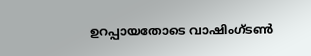ഉറപ്പായതോടെ വാഷിംഗ്ടൺ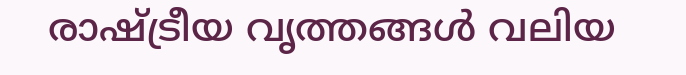രാഷ്ട്രീയ വൃത്തങ്ങൾ വലിയ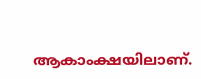ആകാംക്ഷയിലാണ്.